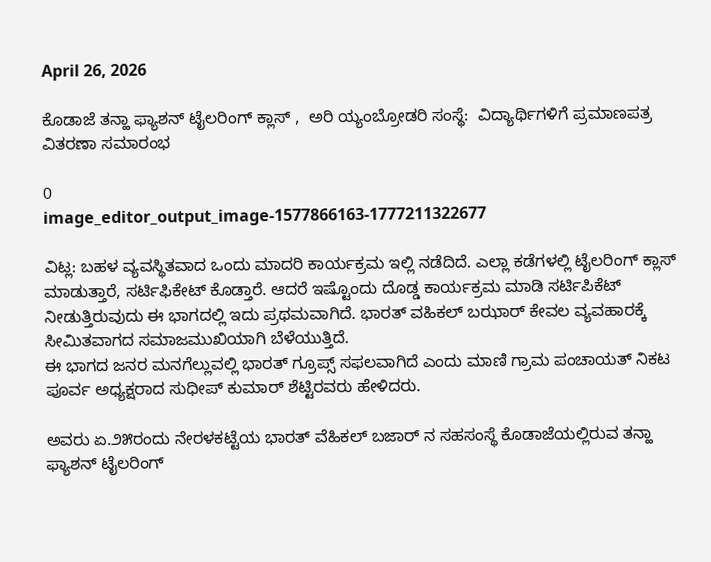April 26, 2026

ಕೊಡಾಜೆ ತನ್ಹಾ ಫ್ಯಾಶನ್ ಟೈಲರಿಂಗ್ ಕ್ಲಾಸ್ ,  ಅರಿ ಯ್ಯಂಬ್ರೋಡರಿ ಸಂಸ್ಥೆ:  ವಿದ್ಯಾರ್ಥಿಗಳಿಗೆ ಪ್ರಮಾಣಪತ್ರ ವಿತರಣಾ ಸಮಾರಂಭ

0
image_editor_output_image-1577866163-1777211322677

ವಿಟ್ಲ: ಬಹಳ ವ್ಯವಸ್ಥಿತವಾದ ಒಂದು ಮಾದರಿ ಕಾರ್ಯಕ್ರಮ ಇಲ್ಲಿ ನಡೆದಿದೆ. ಎಲ್ಲಾ ಕಡೆಗಳಲ್ಲಿ ಟೈಲರಿಂಗ್ ಕ್ಲಾಸ್ ಮಾಡುತ್ತಾರೆ, ಸರ್ಟಿಫಿಕೇಟ್ ಕೊಡ್ತಾರೆ. ಆದರೆ ಇಷ್ಟೊಂದು ದೊಡ್ಡ ಕಾರ್ಯಕ್ರಮ ಮಾಡಿ ಸರ್ಟಿಪಿಕೆಟ್ ನೀಡುತ್ತಿರುವುದು ಈ ಭಾಗದಲ್ಲಿ ಇದು ಪ್ರಥಮವಾಗಿದೆ. ಭಾರತ್ ವಹಿಕಲ್ ಬಝಾರ್ ಕೇವಲ ವ್ಯವಹಾರಕ್ಕೆ ಸೀಮಿತವಾಗದ ಸಮಾಜಮುಖಿಯಾಗಿ ಬೆಳೆಯುತ್ತಿದೆ.
ಈ ಭಾಗದ ಜನರ ಮನಗೆಲ್ಲುವಲ್ಲಿ ಭಾರತ್ ಗ್ರೂಪ್ಸ್ ಸಫಲವಾಗಿದೆ ಎಂದು ಮಾಣಿ‌ ಗ್ರಾಮ ಪಂಚಾಯತ್ ನಿಕಟ ಪೂರ್ವ ಅಧ್ಯಕ್ಷರಾದ ಸುಧೀಪ್ ಕುಮಾರ್ ಶೆಟ್ಟಿರವರು ಹೇಳಿದರು.

ಅವರು ಏ.೨೫ರಂದು ನೇರಳಕಟ್ಟೆಯ ಭಾರತ್ ವೆಹಿಕಲ್ ಬಜಾರ್ ನ ಸಹಸಂಸ್ಥೆ ಕೊಡಾಜೆಯಲ್ಲಿರುವ ತನ್ಹಾ ಫ್ಯಾಶನ್ ಟೈಲರಿಂಗ್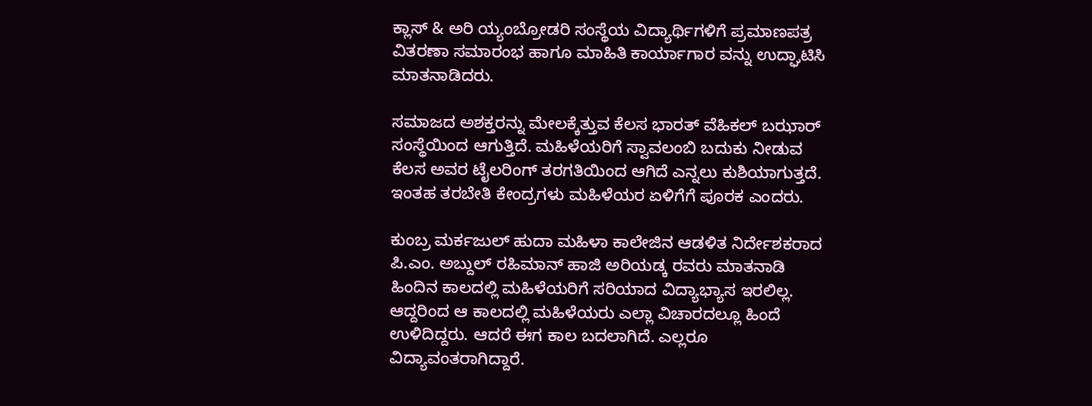ಕ್ಲಾಸ್ & ಅರಿ ಯ್ಯಂಬ್ರೋಡರಿ ಸಂಸ್ಥೆಯ ವಿದ್ಯಾರ್ಥಿಗಳಿಗೆ ಪ್ರಮಾಣಪತ್ರ ವಿತರಣಾ ಸಮಾರಂಭ ಹಾಗೂ‌ ಮಾಹಿತಿ ಕಾರ್ಯಾಗಾರ ವನ್ನು ಉದ್ಘಾಟಿಸಿ ಮಾತನಾಡಿದರು.

ಸಮಾಜದ ಅಶಕ್ತರನ್ನು ಮೇಲಕ್ಕೆತ್ತುವ ಕೆಲಸ ಭಾರತ್ ವೆಹಿಕಲ್ ಬಝಾರ್ ಸಂಸ್ಥೆಯಿಂದ ಆಗುತ್ತಿದೆ. ಮಹಿಳೆಯರಿಗೆ ಸ್ವಾವಲಂಬಿ ಬದುಕು ನೀಡುವ ಕೆಲಸ ಅವರ ಟೈಲರಿಂಗ್ ತರಗತಿಯಿಂದ ಆಗಿದೆ ಎನ್ನಲು ಕುಶಿಯಾಗುತ್ತದೆ. ಇಂತಹ ತರಬೇತಿ ಕೇಂದ್ರಗಳು ಮಹಿಳೆಯರ ಏಳಿಗೆಗೆ ಪೂರಕ ಎಂದರು.

ಕುಂಬ್ರ ಮರ್ಕಜುಲ್ ಹುದಾ ಮಹಿಳಾ ಕಾಲೇಜಿನ ಆಡಳಿತ ನಿರ್ದೇಶಕರಾದ ಪಿ.ಎಂ. ಅಬ್ದುಲ್ ರಹಿಮಾನ್ ಹಾಜಿ ಅರಿಯಡ್ಕ ರವರು ಮಾತನಾಡಿ
ಹಿಂದಿನ ಕಾಲದಲ್ಲಿ ಮಹಿಳೆಯರಿಗೆ ಸರಿಯಾದ ವಿದ್ಯಾಭ್ಯಾಸ ಇರಲಿಲ್ಲ. ಆದ್ದರಿಂದ ಆ ಕಾಲದಲ್ಲಿ ಮಹಿಳೆಯರು ಎಲ್ಲಾ ವಿಚಾರದಲ್ಲೂ ಹಿಂದೆ ಉಳಿದಿದ್ದರು. ಆದರೆ ಈಗ ಕಾಲ ಬದಲಾಗಿದೆ. ಎಲ್ಲರೂ ವಿದ್ಯಾವಂತರಾಗಿದ್ದಾರೆ.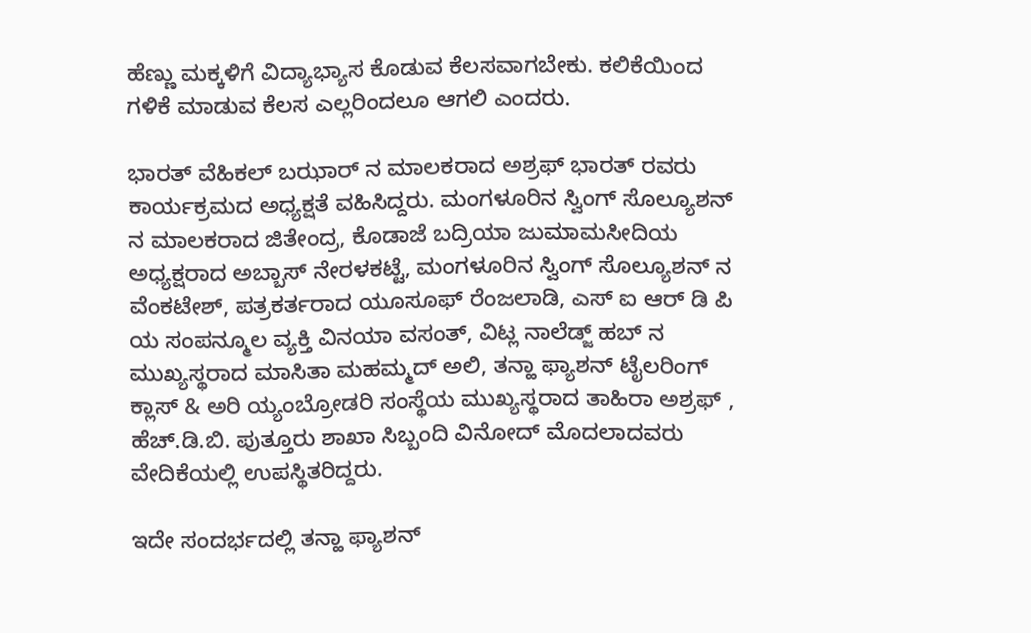ಹೆಣ್ಣು ಮಕ್ಕಳಿಗೆ ವಿದ್ಯಾಭ್ಯಾಸ ಕೊಡುವ ಕೆಲಸವಾಗಬೇಕು. ಕಲಿಕೆಯಿಂದ ಗಳಿಕೆ ಮಾಡುವ ಕೆಲಸ ಎಲ್ಲರಿಂದಲೂ ಆಗಲಿ ಎಂದರು.

ಭಾರತ್ ವೆಹಿಕಲ್ ಬಝಾರ್ ನ ಮಾಲಕರಾದ ಅಶ್ರಫ್ ಭಾರತ್ ರವರು ಕಾರ್ಯಕ್ರಮದ ಅಧ್ಯಕ್ಷತೆ ವಹಿಸಿದ್ದರು. ಮಂಗಳೂರಿನ ಸ್ವಿಂಗ್ ಸೊಲ್ಯೂಶನ್ ನ‌ ಮಾಲಕರಾದ ಜಿತೇಂದ್ರ, ಕೊಡಾಜೆ ಬದ್ರಿಯಾ ಜುಮಾ‌ಮಸೀದಿಯ ಅಧ್ಯಕ್ಷರಾದ ಅಬ್ಬಾಸ್ ನೇರಳಕಟ್ಟೆ, ಮಂಗಳೂರಿನ ಸ್ವಿಂಗ್ ಸೊಲ್ಯೂಶನ್ ನ‌ ವೆಂಕಟೇಶ್, ಪತ್ರಕರ್ತರಾದ ಯೂಸೂಫ್ ರೆಂಜಲಾಡಿ, ಎಸ್ ಐ ಆರ್ ಡಿ ಪಿ ಯ ಸಂಪನ್ಮೂಲ ವ್ಯಕ್ತಿ ವಿನಯಾ ವಸಂತ್, ವಿಟ್ಲ ನಾಲೆಡ್ಜ್ ಹಬ್ ನ ಮುಖ್ಯಸ್ಥರಾದ ಮಾಸಿತಾ ಮಹಮ್ಮದ್ ಅಲಿ, ತನ್ಹಾ ಫ್ಯಾಶನ್ ಟೈಲರಿಂಗ್ ಕ್ಲಾಸ್ & ಅರಿ ಯ್ಯಂಬ್ರೋಡರಿ ಸಂಸ್ಥೆಯ ಮುಖ್ಯಸ್ಥರಾದ ತಾಹಿರಾ ಅಶ್ರಫ್ , ಹೆಚ್.ಡಿ.ಬಿ. ಪುತ್ತೂರು ಶಾಖಾ ಸಿಬ್ಬಂದಿ ವಿನೋದ್ ಮೊದಲಾದವರು ವೇದಿಕೆಯಲ್ಲಿ ಉಪಸ್ಥಿತರಿದ್ದರು.

ಇದೇ ಸಂದರ್ಭದಲ್ಲಿ ತನ್ಹಾ ಫ್ಯಾಶನ್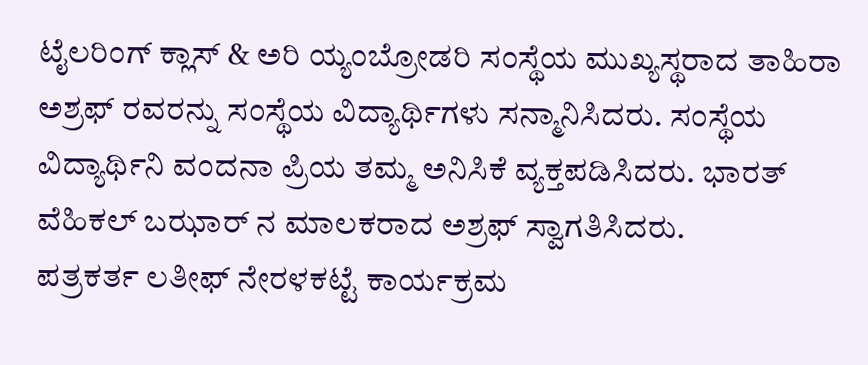ಟೈಲರಿಂಗ್ ಕ್ಲಾಸ್ & ಅರಿ ಯ್ಯಂಬ್ರೋಡರಿ ಸಂಸ್ಥೆಯ ಮುಖ್ಯಸ್ಥರಾದ ತಾಹಿರಾ ಅಶ್ರಫ್ ರವರನ್ನು ಸಂಸ್ಥೆಯ ವಿದ್ಯಾರ್ಥಿಗಳು ಸನ್ಮಾನಿಸಿದರು‌. ಸಂಸ್ಥೆಯ ವಿದ್ಯಾರ್ಥಿನಿ ವಂದನಾ ಪ್ರಿಯ ತಮ್ಮ ಅನಿಸಿಕೆ ವ್ಯಕ್ತಪಡಿಸಿದರು. ಭಾರತ್ ವೆಹಿಕಲ್ ಬಝಾರ್ ನ ಮಾಲಕರಾದ ಅಶ್ರಫ್ ಸ್ವಾಗತಿಸಿದರು.
ಪತ್ರಕರ್ತ ಲತೀಫ್ ನೇರಳಕಟ್ಟೆ ಕಾರ್ಯಕ್ರಮ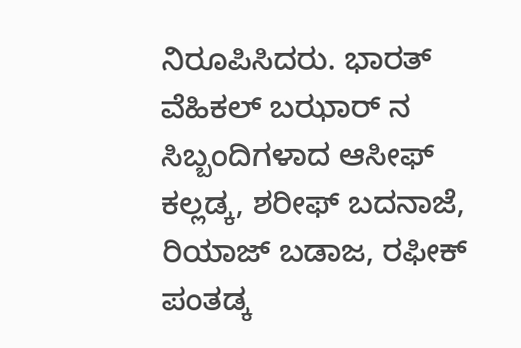ನಿರೂಪಿಸಿದರು. ಭಾರತ್ ವೆಹಿಕಲ್ ಬಝಾರ್ ನ ಸಿಬ್ಬಂದಿಗಳಾದ ಆಸೀಫ್ ಕಲ್ಲಡ್ಕ, ಶರೀಫ್ ಬದನಾಜೆ, ರಿಯಾಜ್ ಬಡಾಜ, ರಫೀಕ್ ಪಂತಡ್ಕ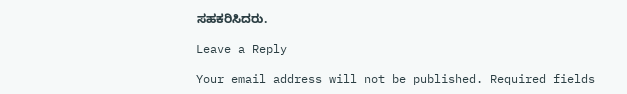ಸಹಕರಿಸಿದರು.

Leave a Reply

Your email address will not be published. Required fields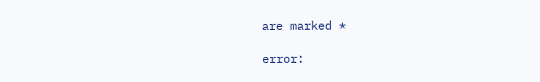are marked *

error: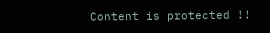Content is protected !!